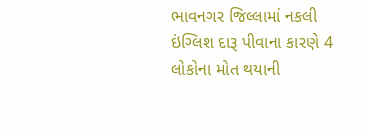ભાવનગર જિલ્લામાં નકલી ઇંગ્લિશ દારૂ પીવાના કારણે 4 લોકોના મોત થયાની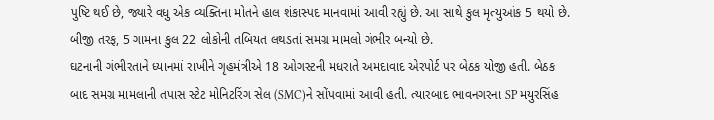પુષ્ટિ થઈ છે, જ્યારે વધુ એક વ્યક્તિના મોતને હાલ શંકાસ્પદ માનવામાં આવી રહ્યું છે. આ સાથે કુલ મૃત્યુઆંક 5 થયો છે. બીજી તરફ, 5 ગામના કુલ 22 લોકોની તબિયત લથડતાં સમગ્ર મામલો ગંભીર બન્યો છે.
ઘટનાની ગંભીરતાને ધ્યાનમાં રાખીને ગૃહમંત્રીએ 18 ઓગસ્ટની મધરાતે અમદાવાદ એરપોર્ટ પર બેઠક યોજી હતી. બેઠક બાદ સમગ્ર મામલાની તપાસ સ્ટેટ મોનિટરિંગ સેલ (SMC)ને સોંપવામાં આવી હતી. ત્યારબાદ ભાવનગરના SP મયુરસિંહ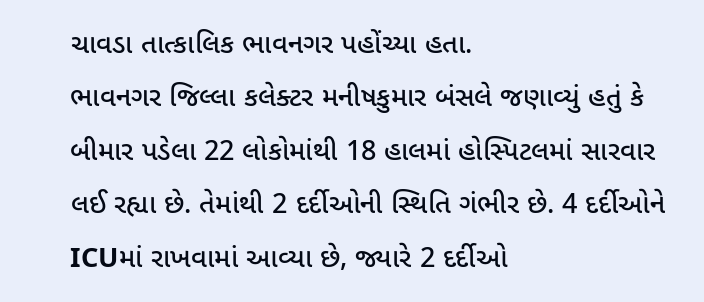ચાવડા તાત્કાલિક ભાવનગર પહોંચ્યા હતા.
ભાવનગર જિલ્લા કલેક્ટર મનીષકુમાર બંસલે જણાવ્યું હતું કે બીમાર પડેલા 22 લોકોમાંથી 18 હાલમાં હોસ્પિટલમાં સારવાર લઈ રહ્યા છે. તેમાંથી 2 દર્દીઓની સ્થિતિ ગંભીર છે. 4 દર્દીઓને ICUમાં રાખવામાં આવ્યા છે, જ્યારે 2 દર્દીઓ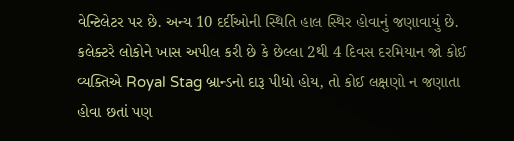વેન્ટિલેટર પર છે. અન્ય 10 દર્દીઓની સ્થિતિ હાલ સ્થિર હોવાનું જણાવાયું છે.
કલેક્ટરે લોકોને ખાસ અપીલ કરી છે કે છેલ્લા 2થી 4 દિવસ દરમિયાન જો કોઈ વ્યક્તિએ Royal Stag બ્રાન્ડનો દારૂ પીધો હોય, તો કોઈ લક્ષણો ન જણાતા હોવા છતાં પણ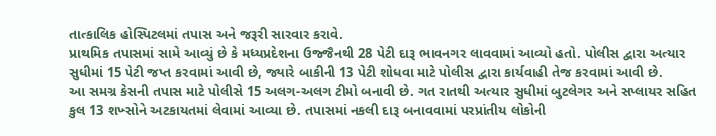તાત્કાલિક હોસ્પિટલમાં તપાસ અને જરૂરી સારવાર કરાવે.
પ્રાથમિક તપાસમાં સામે આવ્યું છે કે મધ્યપ્રદેશના ઉજ્જૈનથી 28 પેટી દારૂ ભાવનગર લાવવામાં આવ્યો હતો. પોલીસ દ્વારા અત્યાર સુધીમાં 15 પેટી જપ્ત કરવામાં આવી છે, જ્યારે બાકીની 13 પેટી શોધવા માટે પોલીસ દ્વારા કાર્યવાહી તેજ કરવામાં આવી છે.
આ સમગ્ર કેસની તપાસ માટે પોલીસે 15 અલગ-અલગ ટીમો બનાવી છે. ગત રાતથી અત્યાર સુધીમાં બુટલેગર અને સપ્લાયર સહિત કુલ 13 શખ્સોને અટકાયતમાં લેવામાં આવ્યા છે. તપાસમાં નકલી દારૂ બનાવવામાં પરપ્રાંતીય લોકોની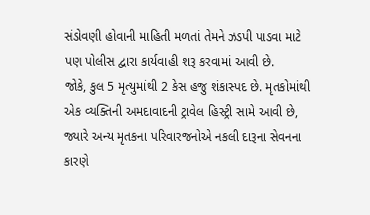સંડોવણી હોવાની માહિતી મળતાં તેમને ઝડપી પાડવા માટે પણ પોલીસ દ્વારા કાર્યવાહી શરૂ કરવામાં આવી છે.
જોકે, કુલ 5 મૃત્યુમાંથી 2 કેસ હજુ શંકાસ્પદ છે. મૃતકોમાંથી એક વ્યક્તિની અમદાવાદની ટ્રાવેલ હિસ્ટ્રી સામે આવી છે, જ્યારે અન્ય મૃતકના પરિવારજનોએ નકલી દારૂના સેવનના કારણે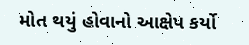મોત થયું હોવાનો આક્ષેપ કર્યો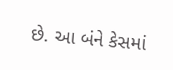છે. આ બંને કેસમાં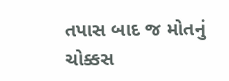તપાસ બાદ જ મોતનું ચોક્કસ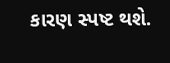કારણ સ્પષ્ટ થશે.